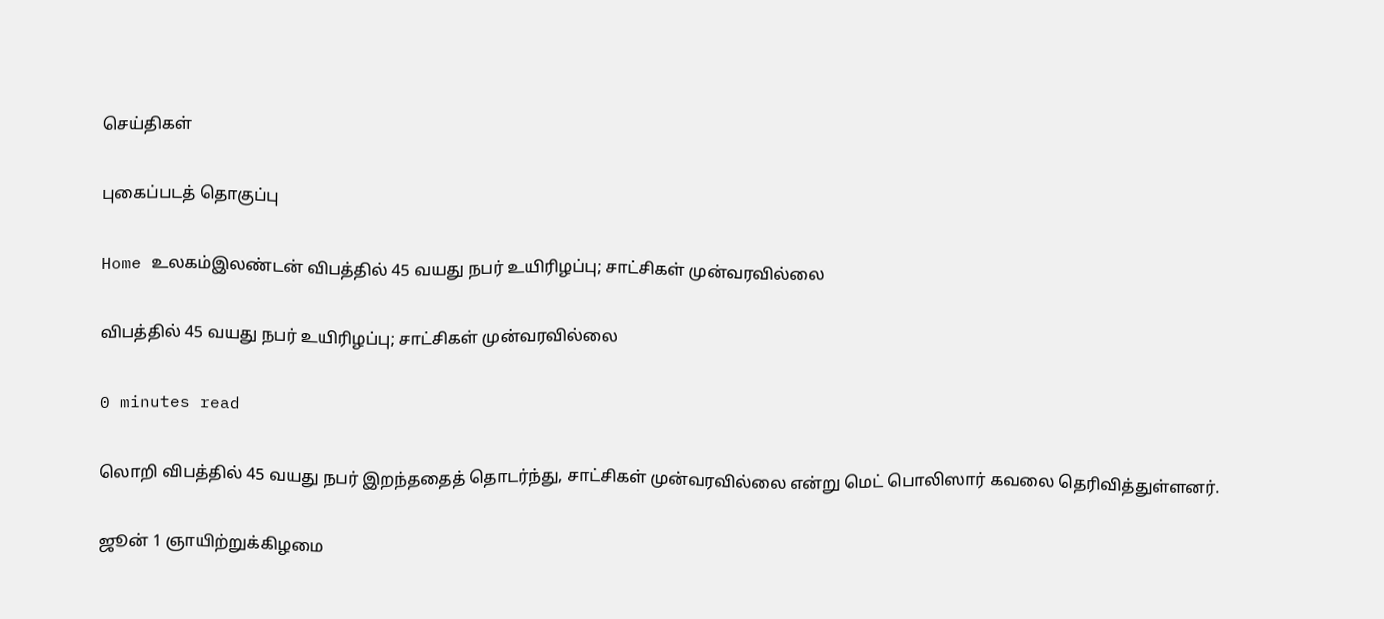செய்திகள்

புகைப்படத் தொகுப்பு

Home உலகம்இலண்டன் விபத்தில் 45 வயது நபர் உயிரிழப்பு; சாட்சிகள் முன்வரவில்லை

விபத்தில் 45 வயது நபர் உயிரிழப்பு; சாட்சிகள் முன்வரவில்லை

0 minutes read

லொறி விபத்தில் 45 வயது நபர் இறந்ததைத் தொடர்ந்து, சாட்சிகள் முன்வரவில்லை என்று மெட் பொலிஸார் கவலை தெரிவித்துள்ளனர்.

ஜூன் 1 ஞாயிற்றுக்கிழமை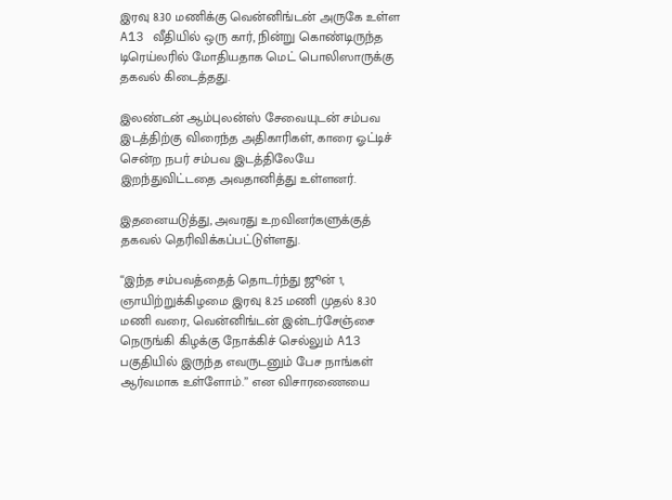இரவு 8.30 மணிக்கு வென்னிங்டன் அருகே உள்ள A13 வீதியில் ஒரு கார், நின்று கொண்டிருந்த டிரெய்லரில் மோதியதாக மெட் பொலிஸாருக்கு தகவல் கிடைத்தது.

இலண்டன் ஆம்புலன்ஸ் சேவையுடன் சம்பவ இடத்திற்கு விரைந்த அதிகாரிகள், காரை ஓட்டிச் சென்ற நபர் சம்பவ இடத்திலேயே இறந்துவிட்டதை அவதானித்து உள்ளனர்.

இதனையடுத்து, அவரது உறவினர்களுக்குத் தகவல் தெரிவிக்கப்பட்டுள்ளது.

“இந்த சம்பவத்தைத் தொடர்ந்து ஜூன் 1, ஞாயிற்றுக்கிழமை இரவு 8.25 மணி முதல் 8.30 மணி வரை, வென்னிங்டன் இன்டர்சேஞ்சை நெருங்கி கிழக்கு நோக்கிச் செல்லும் A13 பகுதியில் இருந்த எவருடனும் பேச நாங்கள் ஆர்வமாக உள்ளோம்.” என விசாரணையை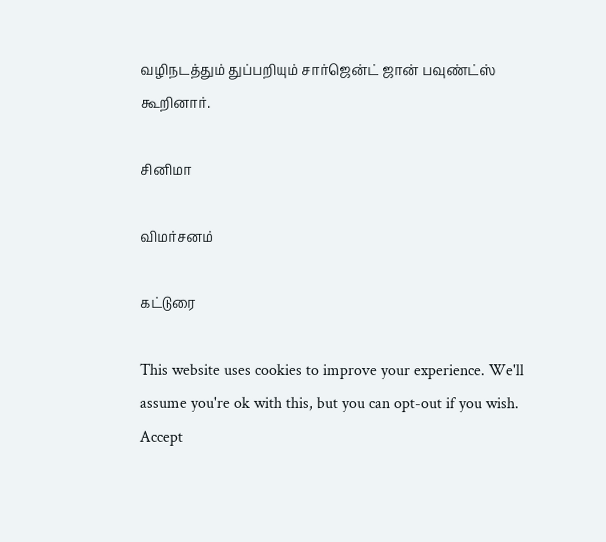வழிநடத்தும் துப்பறியும் சார்ஜென்ட் ஜான் பவுண்ட்ஸ் கூறினார்.

சினிமா

விமர்சனம்

கட்டுரை

This website uses cookies to improve your experience. We'll assume you're ok with this, but you can opt-out if you wish. Accept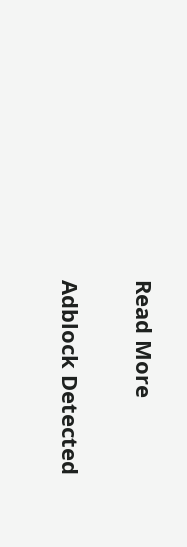Read More

Adblock Detected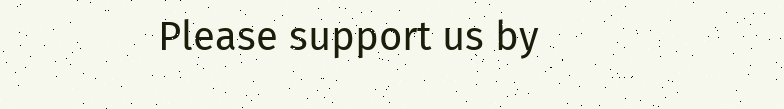Please support us by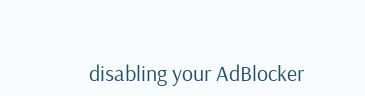disabling your AdBlocker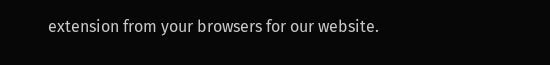extension from your browsers for our website.